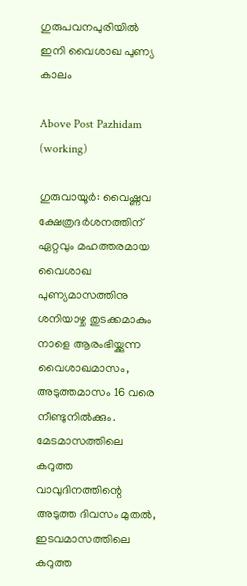ഗുരുപവനപുരിയിൽ ഇനി വൈശാഖ പുണ്യ കാലം

Above Post Pazhidam (working)

ഗുരുവായൂര്‍: വൈഷ്ണവ ക്ഷേത്രദര്‍ശനത്തിന് ഏറ്റവും മഹത്തരമായ വൈശാഖ പുണ്യമാസത്തിനു ശനിയാഴ്ച തുടക്കമാകും നാളെ ആരംഭിയ്ക്കുന്ന വൈശാഖമാസം, അടുത്തമാസം 16 വരെ നീണ്ടുനില്‍ക്കും. മേടമാസത്തിലെ കറുത്ത വാവുദിനത്തിന്റെ അടുത്ത ദിവസം മുതല്‍, ഇടവമാസത്തിലെ കറുത്ത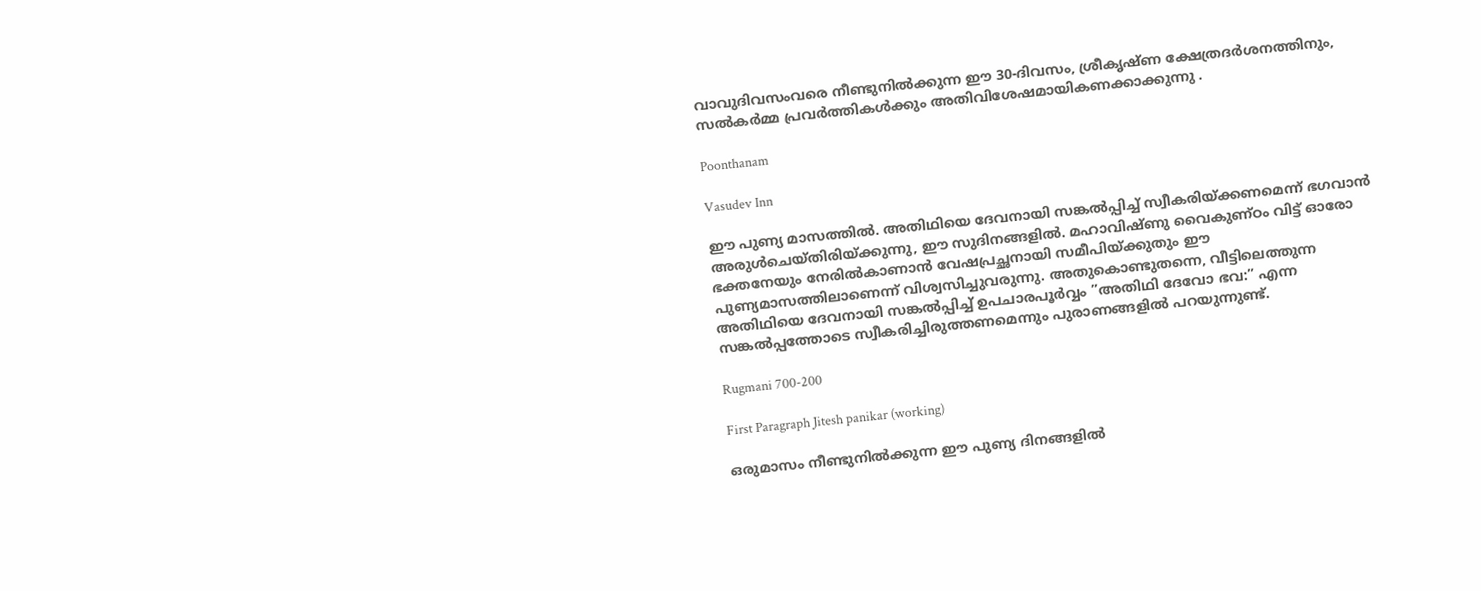വാവുദിവസംവരെ നീണ്ടുനില്‍ക്കുന്ന ഈ 30-ദിവസം, ശ്രീകൃഷ്ണ ക്ഷേത്രദര്‍ശനത്തിനും, സല്‍കര്‍മ്മ പ്രവര്‍ത്തികള്‍ക്കും അതിവിശേഷമായികണക്കാക്കുന്നു .

Poonthanam

Vasudev Inn

ഈ പുണ്യ മാസത്തില്‍. അതിഥിയെ ദേവനായി സങ്കല്‍പ്പിച്ച് സ്വീകരിയ്ക്കണമെന്ന് ഭഗവാന്‍ അരുള്‍ചെയ്തിരിയ്ക്കുന്നു, ഈ സുദിനങ്ങളില്‍. മഹാവിഷ്ണു വൈകുണ്ഠം വിട്ട് ഓരോ ഭക്തനേയും നേരില്‍കാണാന്‍ വേഷപ്രച്ഛനായി സമീപിയ്ക്കുതും ഈ പുണ്യമാസത്തിലാണെന്ന് വിശ്വസിച്ചുവരുന്നു. അതുകൊണ്ടുതന്നെ, വീട്ടിലെത്തുന്ന അതിഥിയെ ദേവനായി സങ്കല്‍പ്പിച്ച് ഉപചാരപൂര്‍വ്വം ”അതിഥി ദേവോ ഭവ:” എന്ന സങ്കല്‍പ്പത്തോടെ സ്വീകരിച്ചിരുത്തണമെന്നും പുരാണങ്ങളില്‍ പറയുന്നുണ്ട്.

Rugmani 700-200

First Paragraph Jitesh panikar (working)

ഒരുമാസം നീണ്ടുനില്‍ക്കുന്ന ഈ പുണ്യ ദിനങ്ങളില്‍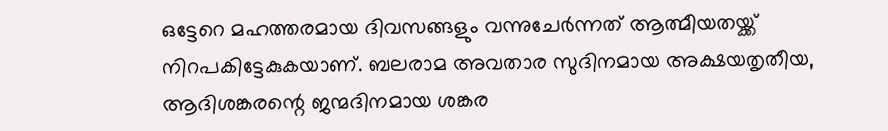ഒട്ടേറെ മഹത്തരമായ ദിവസങ്ങളും വന്നുചേര്‍ന്നത് ആത്മീയതയ്ക്ക് നിറപകിട്ടേകുകയാണ്. ബലരാമ അവതാര സുദിനമായ അക്ഷയതൃതീയ, ആദിശങ്കരന്റെ ജന്മദിനമായ ശങ്കര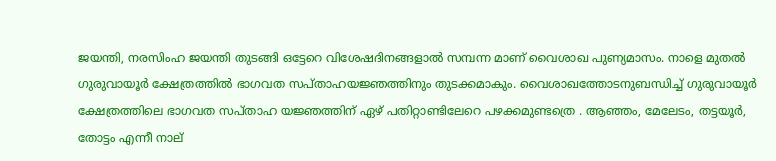ജയന്തി, നരസിംഹ ജയന്തി തുടങ്ങി ഒട്ടേറെ വിശേഷദിനങ്ങളാല്‍ സമ്പന്ന മാണ് വൈശാഖ പുണ്യമാസം. നാളെ മുതല്‍ ഗുരുവായൂര്‍ ക്ഷേത്രത്തില്‍ ഭാഗവത സപ്താഹയജ്ഞത്തിനും തുടക്കമാകും. വൈശാഖത്തോടനുബന്ധിച്ച് ഗുരുവായൂര്‍ ക്ഷേത്രത്തിലെ ഭാഗവത സപ്താഹ യജ്ഞത്തിന് ഏഴ് പതിറ്റാണ്ടിലേറെ പഴക്കമുണ്ടത്രെ . ആഞ്ഞം, മേലേടം, തട്ടയൂര്‍, തോട്ടം എന്നീ നാല്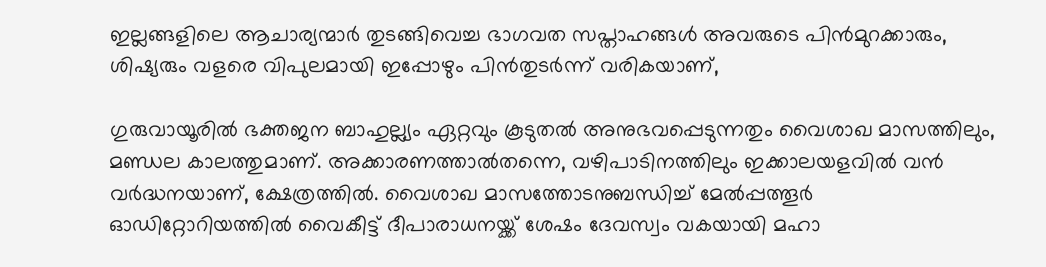ഇല്ലങ്ങളിലെ ആചാര്യന്മാര്‍ തുടങ്ങിവെച്ച ഭാഗവത സപ്താഹങ്ങള്‍ അവരുടെ പിന്‍മുറക്കാരും, ശിഷ്യരും വളരെ വിപുലമായി ഇപ്പോഴും പിന്‍തുടര്‍ന്ന് വരികയാണ്,

ഗുരുവായൂരില്‍ ഭക്തജന ബാഹുല്ല്യം ഏറ്റവും കൂടുതല്‍ അനുഭവപ്പെടുന്നതും വൈശാഖ മാസത്തിലും, മണ്ഡല കാലത്തുമാണ്. അക്കാരണത്താല്‍തന്നെ, വഴിപാടിനത്തിലും ഇക്കാലയളവില്‍ വന്‍ വര്‍ദ്ധനയാണ്, ക്ഷേത്രത്തില്‍. വൈശാഖ മാസത്തോടനുബന്ധിച്ച് മേല്‍പ്പത്തൂര്‍ ഓഡിറ്റോറിയത്തില്‍ വൈകീട്ട് ദീപാരാധനയ്ക്ക് ശേഷം ദേവസ്വം വകയായി മഹാ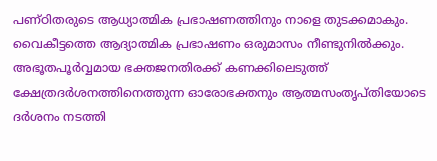പണ്ഠിതരുടെ ആധ്യാത്മിക പ്രഭാഷണത്തിനും നാളെ തുടക്കമാകും. വൈകീട്ടത്തെ ആദ്യാത്മിക പ്രഭാഷണം ഒരുമാസം നീണ്ടുനില്‍ക്കും. അഭൂതപൂര്‍വ്വമായ ഭക്തജനതിരക്ക് കണക്കിലെടുത്ത് ക്ഷേത്രദര്‍ശനത്തിനെത്തുന്ന ഓരോഭക്തനും ആത്മസംതൃപ്തിയോടെ ദര്‍ശനം നടത്തി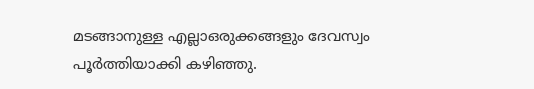മടങ്ങാനുള്ള എല്ലാഒരുക്കങ്ങളും ദേവസ്വം പൂര്‍ത്തിയാക്കി കഴിഞ്ഞു.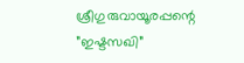ശ്രീഗുരുവായൂരപ്പന്റെ ”ഇഷ്ടസഖി”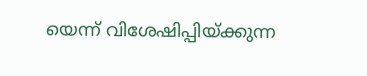യെന്ന് വിശേഷിപ്പിയ്ക്കുന്ന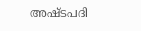അഷ്ടപദി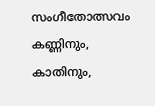സംഗീതോത്സവം കണ്ണിനും, കാതിനും,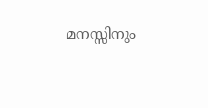മനസ്സിനും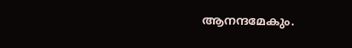ആനന്ദമേകും.